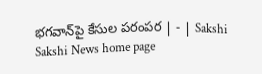భగవాన్‌పై కేసుల పరంపర | - | Sakshi
Sakshi News home page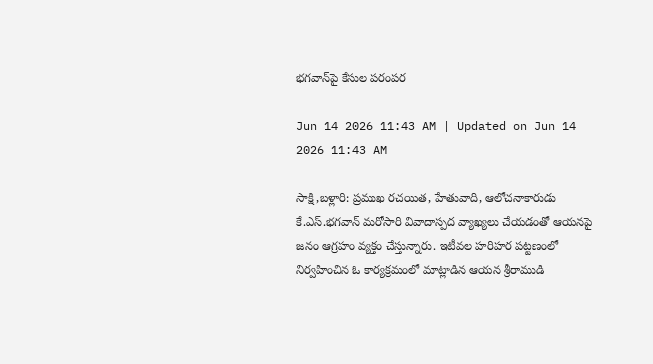భగవాన్‌పై కేసుల పరంపర

Jun 14 2026 11:43 AM | Updated on Jun 14 2026 11:43 AM

సాక్షి,బళ్లారి: ప్రముఖ రచయిత, హేతువాది, ఆలోచనాకారుడు కే.ఎస్‌.భగవాన్‌ మరోసారి వివాదాస్పద వ్యాఖ్యలు చేయడంతో ఆయనపై జనం ఆగ్రహం వ్యక్తం చేస్తున్నారు. ఇటీవల హరిహర పట్టణంలో నిర్వహించిన ఓ కార్యక్రమంలో మాట్లాడిన ఆయన శ్రీరాముడి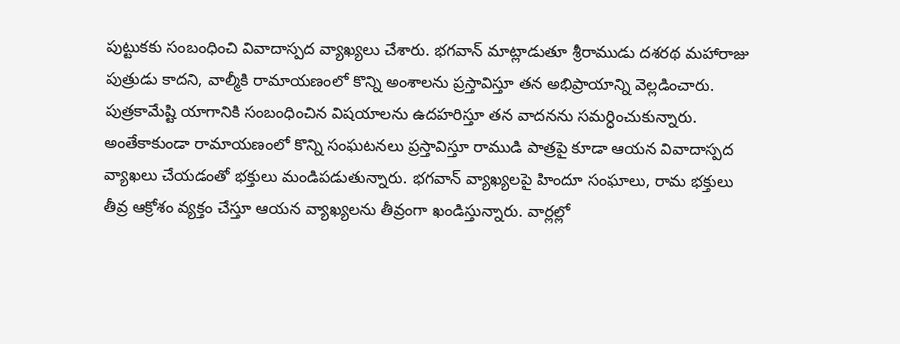పుట్టుకకు సంబంధించి వివాదాస్పద వ్యాఖ్యలు చేశారు. భగవాన్‌ మాట్లాడుతూ శ్రీరాముడు దశరథ మహారాజు పుత్రుడు కాదని, వాల్మీకి రామాయణంలో కొన్ని అంశాలను ప్రస్తావిస్తూ తన అభిప్రాయాన్ని వెల్లడించారు. పుత్రకామేష్టి యాగానికి సంబంధించిన విషయాలను ఉదహరిస్తూ తన వాదనను సమర్ధించుకున్నారు. అంతేకాకుండా రామాయణంలో కొన్ని సంఘటనలు ప్రస్తావిస్తూ రాముడి పాత్రపై కూడా ఆయన వివాదాస్పద వ్యాఖలు చేయడంతో భక్తులు మండిపడుతున్నారు. భగవాన్‌ వ్యాఖ్యలపై హిందూ సంఘాలు, రామ భక్తులు తీవ్ర ఆక్రోశం వ్యక్తం చేస్తూ ఆయన వ్యాఖ్యలను తీవ్రంగా ఖండిస్తున్నారు. వార్లల్లో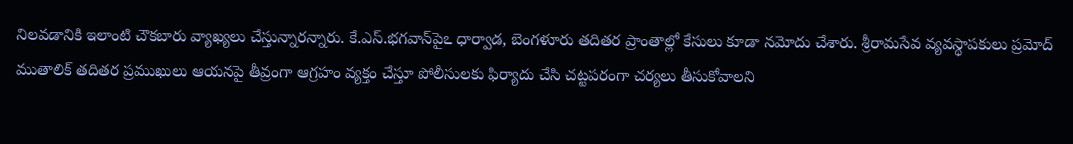నిలవడానికి ఇలాంటి చౌకబారు వ్యాఖ్యలు చేస్తున్నారన్నారు. కే.ఎస్‌.భగవాన్‌పైఽ ధార్వాడ, బెంగళూరు తదితర ప్రాంతాల్లో కేసులు కూడా నమోదు చేశారు. శ్రీరామసేవ వ్యవస్థాపకులు ప్రమోద్‌ ముతాలిక్‌ తదితర ప్రముఖులు ఆయనపై తీవ్రంగా ఆగ్రహం వ్యక్తం చేస్తూ పోలీసులకు ఫిర్యాదు చేసి చట్టపరంగా చర్యలు తీసుకోవాలని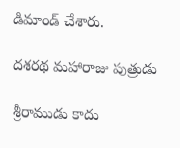డిమాండ్‌ చేశారు.

దశరథ మహారాజు పుత్రుడు

శ్రీరాముడు కాదు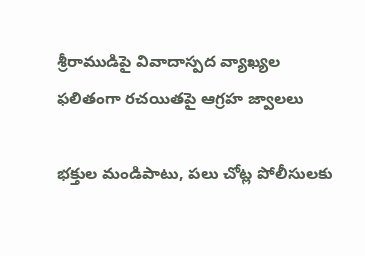శ్రీరాముడిపై వివాదాస్పద వ్యాఖ్యల ఫలితంగా రచయితపై ఆగ్రహ జ్వాలలు

భక్తుల మండిపాటు, పలు చోట్ల పోలీసులకు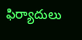ఫిర్యాదులు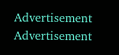Advertisement
Advertisement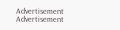Advertisement
Advertisement